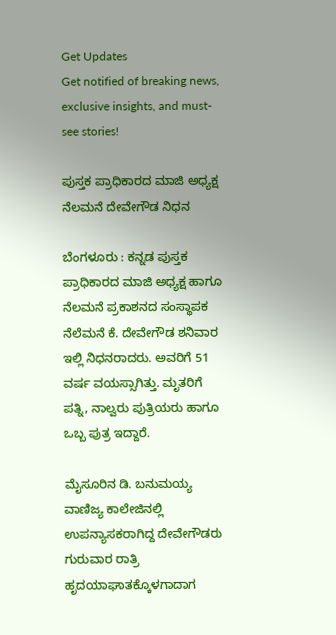Get Updates
Get notified of breaking news, exclusive insights, and must-see stories!

ಪುಸ್ತಕ ಪ್ರಾಧಿಕಾರದ ಮಾಜಿ ಅಧ್ಯಕ್ಷ ನೆಲಮನೆ ದೇವೇಗೌಡ ನಿಧನ

ಬೆಂಗಳೂರು : ಕನ್ನಡ ಪುಸ್ತಕ ಪ್ರಾಧಿಕಾರದ ಮಾಜಿ ಅಧ್ಯಕ್ಷ ಹಾಗೂ ನೆಲಮನೆ ಪ್ರಕಾಶನದ ಸಂಸ್ಥಾಪಕ ನೆಲೆಮನೆ ಕೆ. ದೇವೇಗೌಡ ಶನಿವಾರ ಇಲ್ಲಿ ನಿಧನರಾದರು. ಅವರಿಗೆ 51 ವರ್ಷ ವಯಸ್ಸಾಗಿತ್ತು. ಮೃತರಿಗೆ ಪತ್ನಿ, ನಾಲ್ವರು ಪುತ್ರಿಯರು ಹಾಗೂ ಒಬ್ಬ ಪುತ್ರ ಇದ್ದಾರೆ.

ಮೈಸೂರಿನ ಡಿ. ಬನುಮಯ್ಯ ವಾಣಿಜ್ಯ ಕಾಲೇಜಿನಲ್ಲಿ ಉಪನ್ಯಾಸಕರಾಗಿದ್ದ ದೇವೇಗೌಡರು ಗುರುವಾರ ರಾತ್ರಿ ಹೃದಯಾಘಾತಕ್ಕೊಳಗಾದಾಗ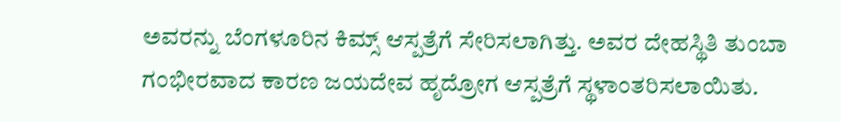ಅವರನ್ನು ಬೆಂಗಳೂರಿನ ಕಿಮ್ಸ್‌ ಆಸ್ಪತ್ರೆಗೆ ಸೇರಿಸಲಾಗಿತ್ತು. ಅವರ ದೇಹಸ್ಥಿತಿ ತುಂಬಾ ಗಂಭೀರವಾದ ಕಾರಣ ಜಯದೇವ ಹೃದ್ರೋಗ ಆಸ್ಪತ್ರೆಗೆ ಸ್ಥಳಾಂತರಿಸಲಾಯಿತು.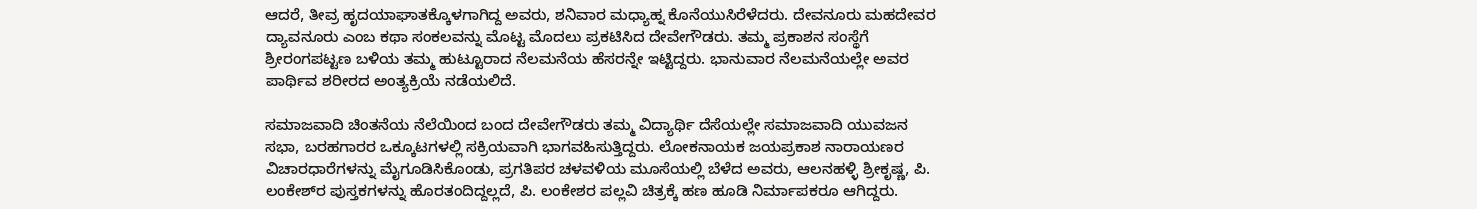ಆದರೆ, ತೀವ್ರ ಹೃದಯಾಘಾತಕ್ಕೊಳಗಾಗಿದ್ದ ಅವರು, ಶನಿವಾರ ಮಧ್ಯಾಹ್ನ ಕೊನೆಯುಸಿರೆಳೆದರು. ದೇವನೂರು ಮಹದೇವರ ದ್ಯಾವನೂರು ಎಂಬ ಕಥಾ ಸಂಕಲವನ್ನು ಮೊಟ್ಟ ಮೊದಲು ಪ್ರಕಟಿಸಿದ ದೇವೇಗೌಡರು. ತಮ್ಮ ಪ್ರಕಾಶನ ಸಂಸ್ಥೆಗೆ ಶ್ರೀರಂಗಪಟ್ಟಣ ಬಳಿಯ ತಮ್ಮ ಹುಟ್ಟೂರಾದ ನೆಲಮನೆಯ ಹೆಸರನ್ನೇ ಇಟ್ಟಿದ್ದರು. ಭಾನುವಾರ ನೆಲಮನೆಯಲ್ಲೇ ಅವರ ಪಾರ್ಥಿವ ಶರೀರದ ಅಂತ್ಯಕ್ರಿಯೆ ನಡೆಯಲಿದೆ.

ಸಮಾಜವಾದಿ ಚಿಂತನೆಯ ನೆಲೆಯಿಂದ ಬಂದ ದೇವೇಗೌಡರು ತಮ್ಮ ವಿದ್ಯಾರ್ಥಿ ದೆಸೆಯಲ್ಲೇ ಸಮಾಜವಾದಿ ಯುವಜನ ಸಭಾ, ಬರಹಗಾರರ ಒಕ್ಕೂಟಗಳಲ್ಲಿ ಸಕ್ರಿಯವಾಗಿ ಭಾಗವಹಿಸುತ್ತಿದ್ದರು. ಲೋಕನಾಯಕ ಜಯಪ್ರಕಾಶ ನಾರಾಯಣರ ವಿಚಾರಧಾರೆಗಳನ್ನು ಮೈಗೂಡಿಸಿಕೊಂಡು, ಪ್ರಗತಿಪರ ಚಳವಳಿಯ ಮೂಸೆಯಲ್ಲಿ ಬೆಳೆದ ಅವರು, ಆಲನಹಳ್ಳಿ ಶ್ರೀಕೃಷ್ಣ, ಪಿ. ಲಂಕೇಶ್‌ರ ಪುಸ್ತಕಗಳನ್ನು ಹೊರತಂದಿದ್ದಲ್ಲದೆ, ಪಿ. ಲಂಕೇಶರ ಪಲ್ಲವಿ ಚಿತ್ರಕ್ಕೆ ಹಣ ಹೂಡಿ ನಿರ್ಮಾಪಕರೂ ಆಗಿದ್ದರು.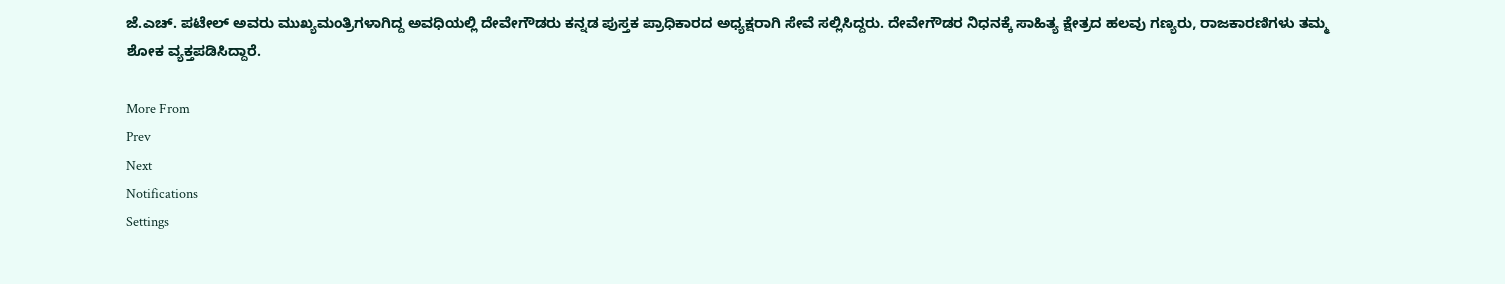ಜೆ.ಎಚ್‌. ಪಟೇಲ್‌ ಅವರು ಮುಖ್ಯಮಂತ್ರಿಗಳಾಗಿದ್ದ ಅವಧಿಯಲ್ಲಿ ದೇವೇಗೌಡರು ಕನ್ನಡ ಪುಸ್ತಕ ಪ್ರಾಧಿಕಾರದ ಅಧ್ಯಕ್ಷರಾಗಿ ಸೇವೆ ಸಲ್ಲಿಸಿದ್ದರು. ದೇವೇಗೌಡರ ನಿಧನಕ್ಕೆ ಸಾಹಿತ್ಯ ಕ್ಷೇತ್ರದ ಹಲವು ಗಣ್ಯರು, ರಾಜಕಾರಣಿಗಳು ತಮ್ಮ ಶೋಕ ವ್ಯಕ್ತಪಡಿಸಿದ್ದಾರೆ.

More From
Prev
Next
Notifications
Settings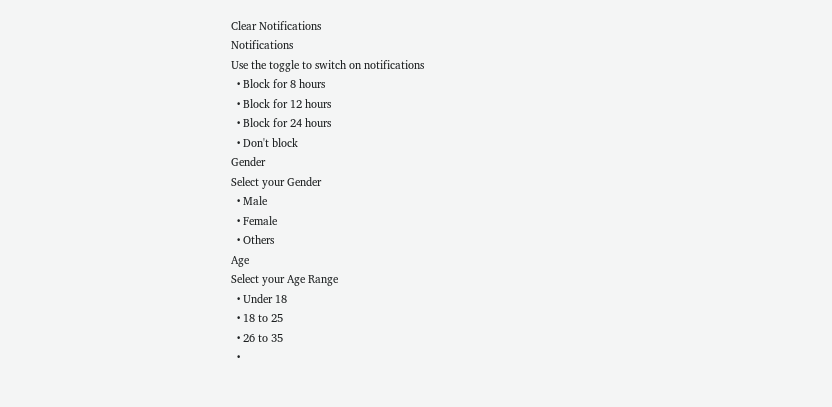Clear Notifications
Notifications
Use the toggle to switch on notifications
  • Block for 8 hours
  • Block for 12 hours
  • Block for 24 hours
  • Don't block
Gender
Select your Gender
  • Male
  • Female
  • Others
Age
Select your Age Range
  • Under 18
  • 18 to 25
  • 26 to 35
  •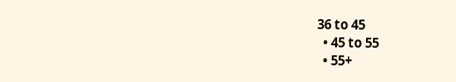36 to 45
  • 45 to 55
  • 55+